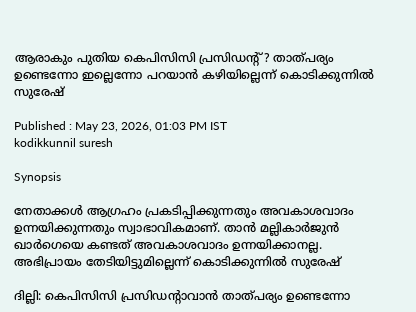ആരാകും പുതിയ കെപിസിസി പ്രസിഡന്‍റ്? താത്പര്യം ഉണ്ടെന്നോ ഇല്ലെന്നോ പറയാൻ കഴിയില്ലെന്ന് കൊടിക്കുന്നിൽ സുരേഷ്

Published : May 23, 2026, 01:03 PM IST
kodikkunnil suresh

Synopsis

നേതാക്കൾ ആഗ്രഹം പ്രകടിപ്പിക്കുന്നതും അവകാശവാദം ഉന്നയിക്കുന്നതും സ്വാഭാവികമാണ്. താൻ മല്ലികാർജുൻ ഖാർഗെയെ കണ്ടത് അവകാശവാദം ഉന്നയിക്കാനല്ല. അഭിപ്രായം തേടിയിട്ടുമില്ലെന്ന് കൊടിക്കുന്നിൽ സുരേഷ്

ദില്ലി: കെപിസിസി പ്രസിഡന്‍റാവാൻ താത്പര്യം ഉണ്ടെന്നോ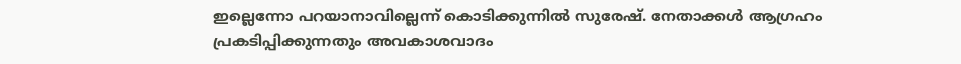ഇല്ലെന്നോ പറയാനാവില്ലെന്ന് കൊടിക്കുന്നിൽ സുരേഷ്. നേതാക്കൾ ആഗ്രഹം പ്രകടിപ്പിക്കുന്നതും അവകാശവാദം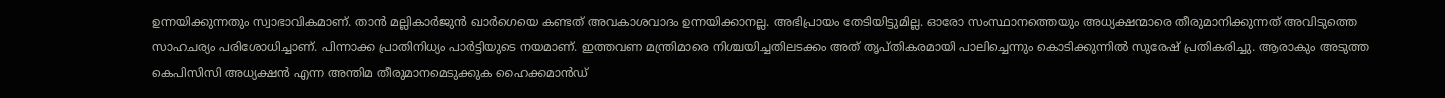ഉന്നയിക്കുന്നതും സ്വാഭാവികമാണ്. താൻ മല്ലികാർജുൻ ഖാർഗെയെ കണ്ടത് അവകാശവാദം ഉന്നയിക്കാനല്ല. അഭിപ്രായം തേടിയിട്ടുമില്ല. ഓരോ സംസ്ഥാനത്തെയും അധ്യക്ഷന്മാരെ തീരുമാനിക്കുന്നത് അവിടുത്തെ സാഹചര്യം പരിശോധിച്ചാണ്. പിന്നാക്ക പ്രാതിനിധ്യം പാർട്ടിയുടെ നയമാണ്. ഇത്തവണ മന്ത്രിമാരെ നിശ്ചയിച്ചതിലടക്കം അത് തൃപ്തികരമായി പാലിച്ചെന്നും കൊടിക്കുന്നിൽ സുരേഷ് പ്രതികരിച്ചു. ആരാകും അടുത്ത കെപിസിസി അധ്യക്ഷൻ എന്ന അന്തിമ തീരുമാനമെടുക്കുക ഹൈക്കമാൻഡ്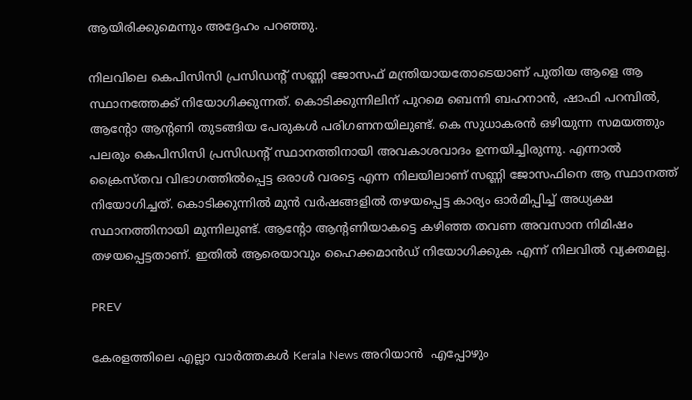ആയിരിക്കുമെന്നും അദ്ദേഹം പറഞ്ഞു.

നിലവിലെ കെപിസിസി പ്രസിഡൻ്റ് സണ്ണി ജോസഫ് മന്ത്രിയായതോടെയാണ് പുതിയ ആളെ ആ സ്ഥാനത്തേക്ക് നിയോഗിക്കുന്നത്. കൊടിക്കുന്നിലിന് പുറമെ ബെന്നി ബഹനാൻ, ഷാഫി പറമ്പിൽ, ആന്‍റോ ആന്‍റണി തുടങ്ങിയ പേരുകൾ പരിഗണനയിലുണ്ട്. കെ സുധാകരൻ ഒഴിയുന്ന സമയത്തും പലരും കെപിസിസി പ്രസിഡന്‍റ് സ്ഥാനത്തിനായി അവകാശവാദം ഉന്നയിച്ചിരുന്നു. എന്നാൽ ക്രൈസ്തവ വിഭാഗത്തിൽപ്പെട്ട ഒരാൾ വരട്ടെ എന്ന നിലയിലാണ് സണ്ണി ജോസഫിനെ ആ സ്ഥാനത്ത് നിയോഗിച്ചത്. കൊടിക്കുന്നിൽ മുൻ വർഷങ്ങളിൽ തഴയപ്പെട്ട കാര്യം ഓർമിപ്പിച്ച് അധ്യക്ഷ സ്ഥാനത്തിനായി മുന്നിലുണ്ട്. ആന്‍റോ ആന്‍റണിയാകട്ടെ കഴിഞ്ഞ തവണ അവസാന നിമിഷം തഴയപ്പെട്ടതാണ്. ഇതിൽ ആരെയാവും ഹൈക്കമാൻഡ് നിയോഗിക്കുക എന്ന് നിലവിൽ വ്യക്തമല്ല.

PREV

കേരളത്തിലെ എല്ലാ വാർത്തകൾ Kerala News അറിയാൻ  എപ്പോഴും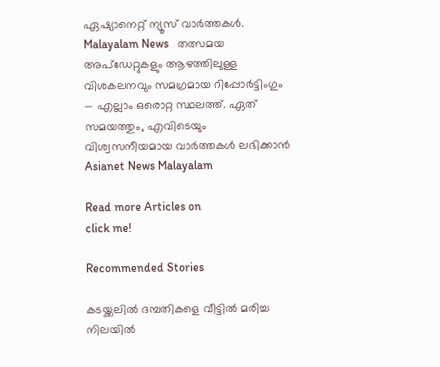ഏഷ്യാനെറ്റ് ന്യൂസ് വാർത്തകൾ.  Malayalam News   തത്സമയ അപ്‌ഡേറ്റുകളും ആഴത്തിലുള്ള വിശകലനവും സമഗ്രമായ റിപ്പോർട്ടിംഗും — എല്ലാം ഒരൊറ്റ സ്ഥലത്ത്. ഏത് സമയത്തും, എവിടെയും വിശ്വസനീയമായ വാർത്തകൾ ലഭിക്കാൻ Asianet News Malayalam

Read more Articles on
click me!

Recommended Stories

കടയ്ക്കലിൽ ദമ്പതികളെ വീട്ടിൽ മരിച്ച നിലയിൽ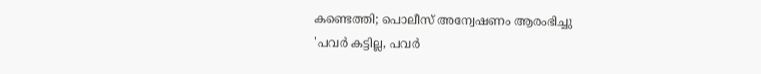കണ്ടെത്തി; പൊലീസ് അന്വേഷണം ആരംഭിച്ചു
'പവർ കട്ടില്ല, പവർ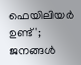ഫെയിലിയർ ഉണ്ട്'; ജനങ്ങൾ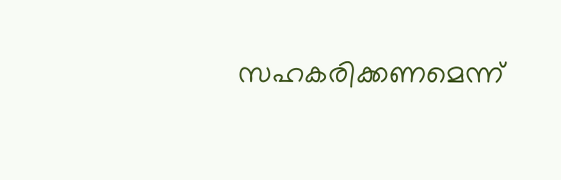സഹകരിക്കണമെന്ന്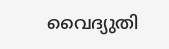വൈദ്യുതി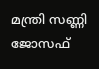മന്ത്രി സണ്ണി ജോസഫ്